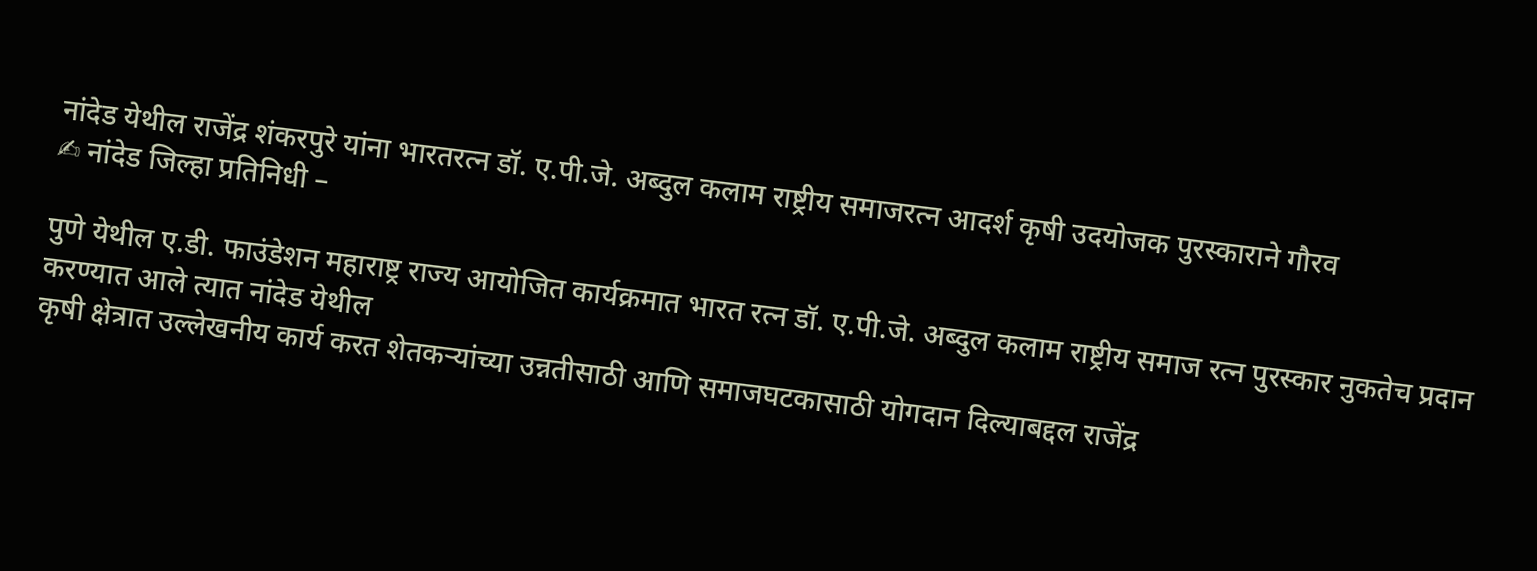नांदेड येथील राजेंद्र शंकरपुरे यांना भारतरत्न डॉ. ए.पी.जे. अब्दुल कलाम राष्ट्रीय समाजरत्न आदर्श कृषी उदयोजक पुरस्काराने गौरव
✍ नांदेड जिल्हा प्रतिनिधी –

पुणे येथील ए.डी. फाउंडेशन महाराष्ट्र राज्य आयोजित कार्यक्रमात भारत रत्न डॉ. ए.पी.जे. अब्दुल कलाम राष्ट्रीय समाज रत्न पुरस्कार नुकतेच प्रदान करण्यात आले त्यात नांदेड येथील
कृषी क्षेत्रात उल्लेखनीय कार्य करत शेतकऱ्यांच्या उन्नतीसाठी आणि समाजघटकासाठी योगदान दिल्याबद्दल राजेंद्र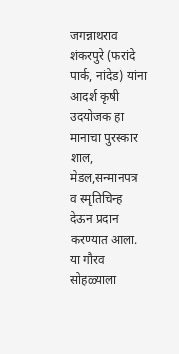जगन्नाथराव शंकरपुरे (फरांदे पार्क, नांदेड) यांना आदर्श कृषी उदयोजक हा मानाचा पुरस्कार शाल, मेडल,सन्मानपत्र व स्मृतिचिन्ह देऊन प्रदान करण्यात आला. या गौरव सोहळ्याला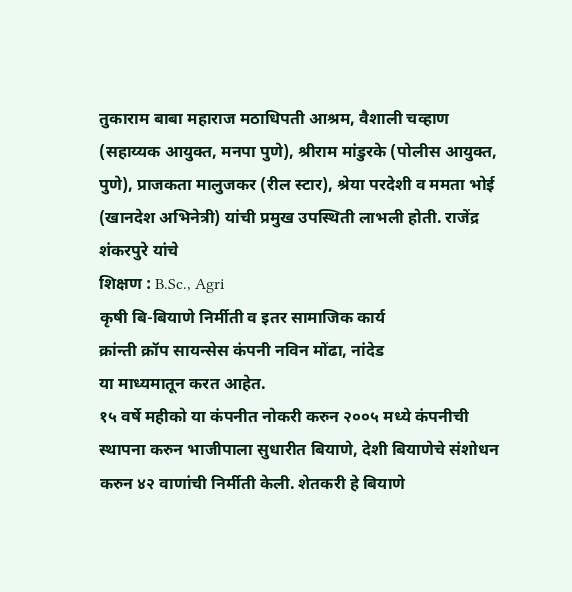तुकाराम बाबा महाराज मठाधिपती आश्रम, वैशाली चव्हाण (सहाय्यक आयुक्त, मनपा पुणे), श्रीराम मांडुरके (पोलीस आयुक्त, पुणे), प्राजकता मालुजकर (रील स्टार), श्रेया परदेशी व ममता भोई (खानदेश अभिनेत्री) यांची प्रमुख उपस्थिती लाभली होती. राजेंद्र शंकरपुरे यांचे
शिक्षण : B.Sc., Agri
कृषी बि-बियाणे निर्मीती व इतर सामाजिक कार्य
क्रांन्ती क्रॉप सायन्सेस कंपनी नविन मोंढा, नांदेड
या माध्यमातून करत आहेत.
१५ वर्षे महीको या कंपनीत नोकरी करुन २००५ मध्ये कंपनीची स्थापना करुन भाजीपाला सुधारीत बियाणे, देशी बियाणेचे संशोधन करुन ४२ वाणांची निर्मीती केली. शेतकरी हे बियाणे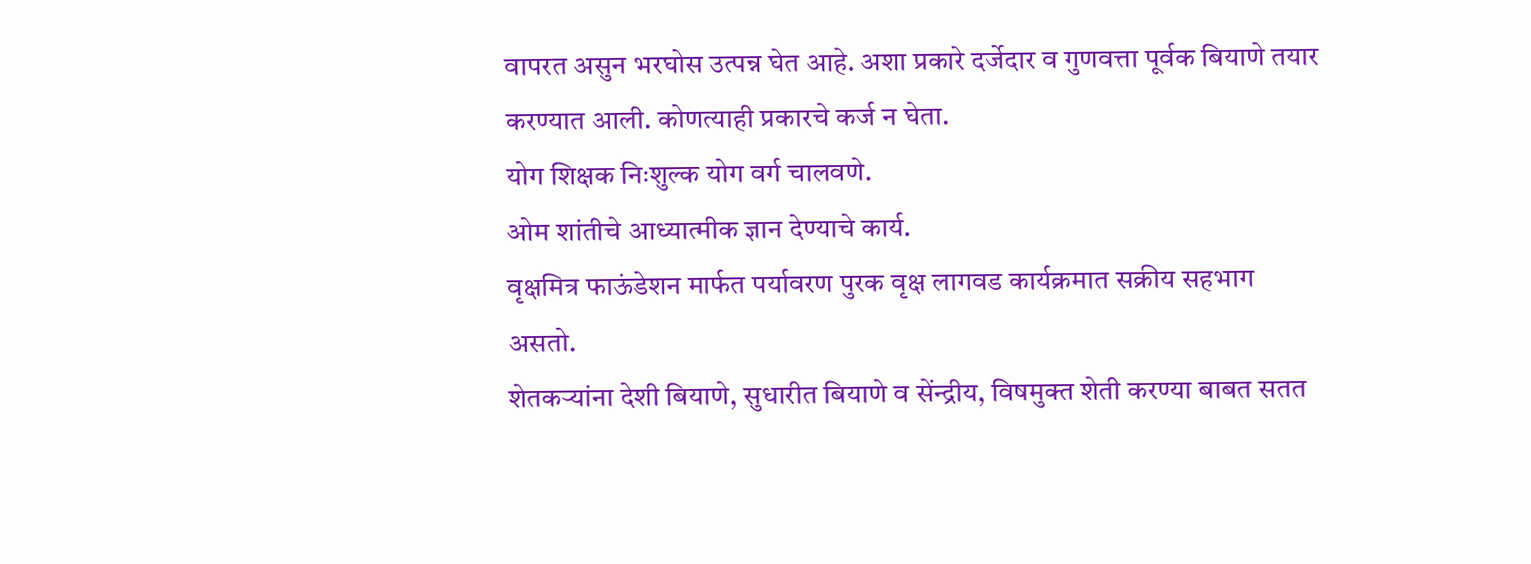वापरत असुन भरघोस उत्पन्न घेत आहे. अशा प्रकारे दर्जेदार व गुणवत्ता पूर्वक बियाणे तयार करण्यात आली. कोणत्याही प्रकारचे कर्ज न घेता.
योग शिक्षक निःशुल्क योग वर्ग चालवणे.
ओम शांतीचे आध्यात्मीक ज्ञान देण्याचे कार्य.
वृक्षमित्र फाऊंडेशन मार्फत पर्यावरण पुरक वृक्ष लागवड कार्यक्रमात सक्रीय सहभाग असतो.
शेतकऱ्यांना देशी बियाणे, सुधारीत बियाणे व सेंन्द्रीय, विषमुक्त शेती करण्या बाबत सतत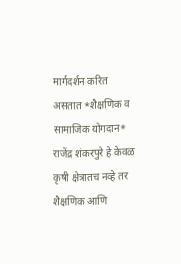मार्गदर्शन करित असतात *शैक्षणिक व सामाजिक योगदान*
राजेंद्र शंकरपुरे हे केवळ कृषी क्षेत्रातच नव्हे तर शैक्षणिक आणि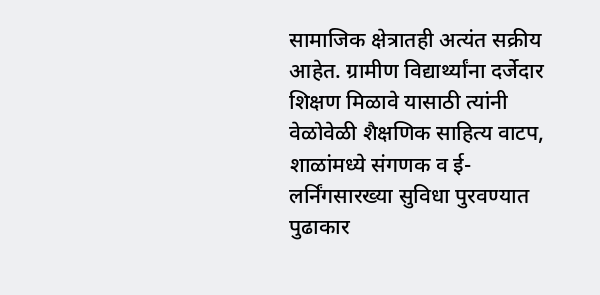सामाजिक क्षेत्रातही अत्यंत सक्रीय आहेत. ग्रामीण विद्यार्थ्यांना दर्जेदार शिक्षण मिळावे यासाठी त्यांनी वेळोवेळी शैक्षणिक साहित्य वाटप, शाळांमध्ये संगणक व ई-लर्निंगसारख्या सुविधा पुरवण्यात पुढाकार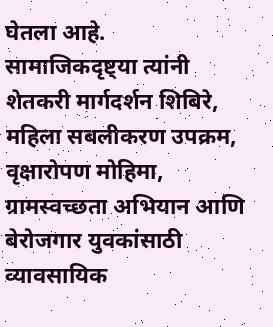घेतला आहे.
सामाजिकदृष्ट्या त्यांनी शेतकरी मार्गदर्शन शिबिरे, महिला सबलीकरण उपक्रम, वृक्षारोपण मोहिमा, ग्रामस्वच्छता अभियान आणि बेरोजगार युवकांसाठी व्यावसायिक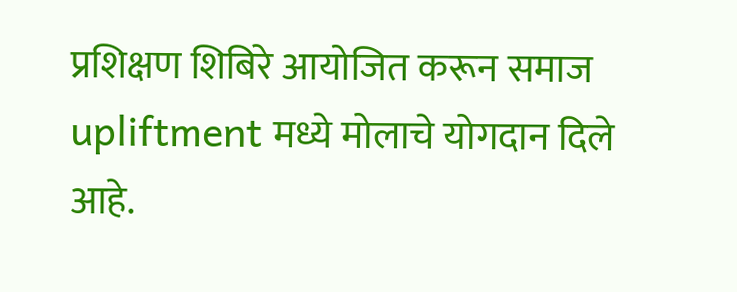प्रशिक्षण शिबिरे आयोजित करून समाज upliftment मध्ये मोलाचे योगदान दिले आहे.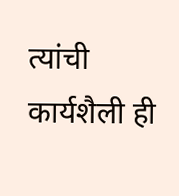त्यांची कार्यशैली ही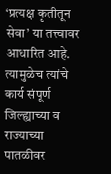‘प्रत्यक्ष कृतीतून सेवा’ या तत्त्वावर आधारित आहे. त्यामुळेच त्यांचे कार्य संपूर्ण जिल्ह्याच्या व राज्याच्या पातळीवर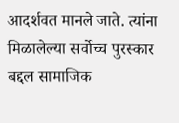आदर्शवत मानले जाते. त्यांना मिळालेल्या सर्वोच्च पुरस्कार बद्दल सामाजिक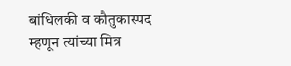बांधिलकी व कौतुकास्पद म्हणून त्यांच्या मित्र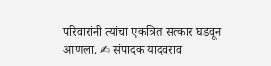परिवारांनी त्यांचा एकत्रित सत्कार घडवून आणला. ✍ संपादक यादवराव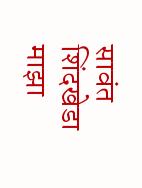सावंत शिंदखेडा माझा